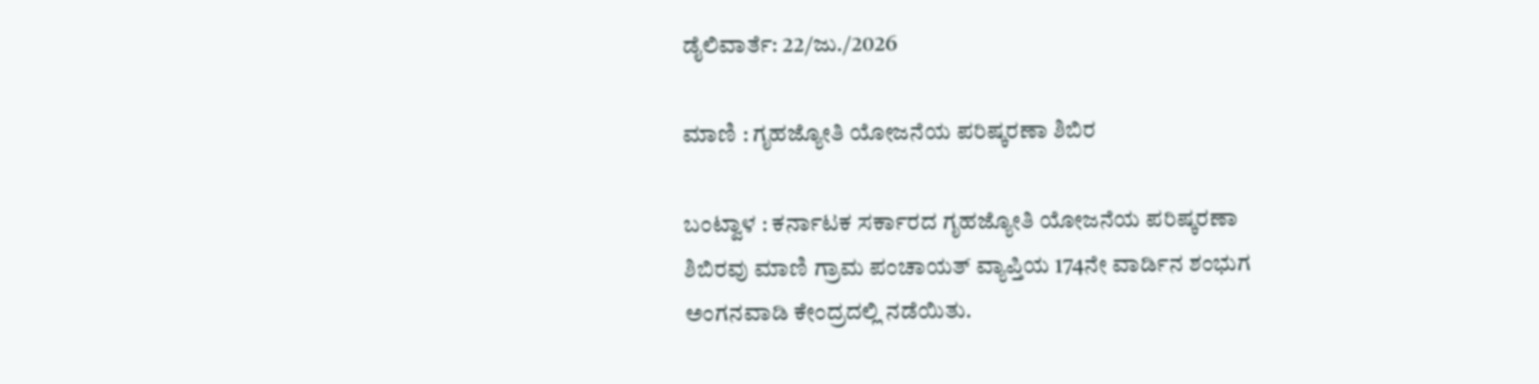ಡೈಲಿವಾರ್ತೆ: 22/ಜು./2026

ಮಾಣಿ : ಗೃಹಜ್ಯೋತಿ ಯೋಜನೆಯ ಪರಿಷ್ಕರಣಾ ಶಿಬಿರ

ಬಂಟ್ವಾಳ : ಕರ್ನಾಟಕ ಸರ್ಕಾರದ ಗೃಹಜ್ಯೋತಿ ಯೋಜನೆಯ ಪರಿಷ್ಕರಣಾ ಶಿಬಿರವು ಮಾಣಿ ಗ್ರಾಮ ಪಂಚಾಯತ್ ವ್ಯಾಪ್ತಿಯ 174ನೇ ವಾರ್ಡಿನ ಶಂಭುಗ ಅಂಗನವಾಡಿ ಕೇಂದ್ರದಲ್ಲಿ ನಡೆಯಿತು.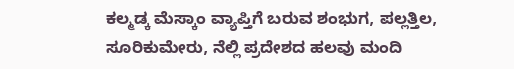ಕಲ್ಮಡ್ಕ ಮೆಸ್ಕಾಂ ವ್ಯಾಪ್ತಿಗೆ ಬರುವ ಶಂಭುಗ, ಪಲ್ಲತ್ತಿಲ, ಸೂರಿಕುಮೇರು, ನೆಲ್ಲಿ ಪ್ರದೇಶದ ಹಲವು ಮಂದಿ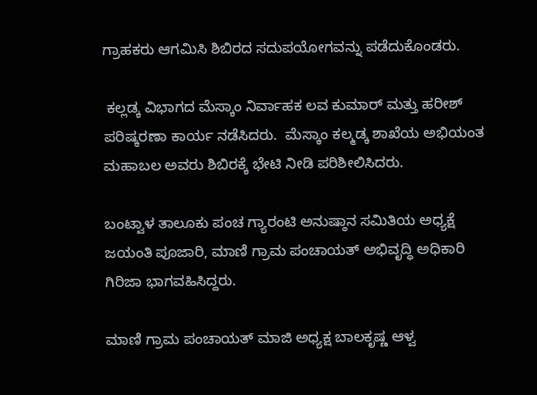ಗ್ರಾಹಕರು ಆಗಮಿಸಿ ಶಿಬಿರದ ಸದುಪಯೋಗವನ್ನು ಪಡೆದುಕೊಂಡರು.

 ಕಲ್ಲಡ್ಕ ವಿಭಾಗದ ಮೆಸ್ಕಾಂ ನಿರ್ವಾಹಕ ಲವ ಕುಮಾರ್ ಮತ್ತು ಹರೀಶ್ ಪರಿಷ್ಕರಣಾ ಕಾರ್ಯ ನಡೆಸಿದರು.  ಮೆಸ್ಕಾಂ ಕಲ್ಮಡ್ಕ ಶಾಖೆಯ ಅಭಿಯಂತ ಮಹಾಬಲ ಅವರು ಶಿಬಿರಕ್ಕೆ ಭೇಟಿ ನೀಡಿ ಪರಿಶೀಲಿಸಿದರು.

ಬಂಟ್ವಾಳ ತಾಲೂಕು ಪಂಚ ಗ್ಯಾರಂಟಿ ಅನುಷ್ಠಾನ ಸಮಿತಿಯ ಅಧ್ಯಕ್ಷೆ ಜಯಂತಿ ಪೂಜಾರಿ, ಮಾಣಿ ಗ್ರಾಮ ಪಂಚಾಯತ್ ಅಭಿವೃದ್ಧಿ ಅಧಿಕಾರಿ ಗಿರಿಜಾ ಭಾಗವಹಿಸಿದ್ದರು.

ಮಾಣಿ ಗ್ರಾಮ ಪಂಚಾಯತ್ ಮಾಜಿ ಅಧ್ಯಕ್ಷ ಬಾಲಕೃಷ್ಣ ಆಳ್ವ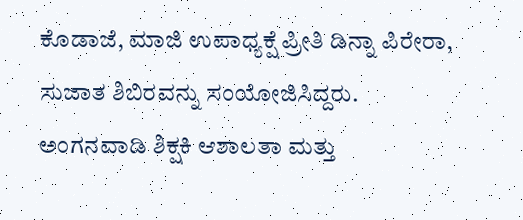ಕೊಡಾಜೆ, ಮಾಜಿ ಉಪಾಧ್ಯಕ್ಷೆ ಪ್ರೀತಿ ಡಿನ್ನಾ ಪಿರೇರಾ, ಸುಜಾತ ಶಿಬಿರವನ್ನು ಸಂಯೋಜಿಸಿದ್ದರು.
ಅಂಗನವಾಡಿ ಶಿಕ್ಷಕಿ ಆಶಾಲತಾ ಮತ್ತು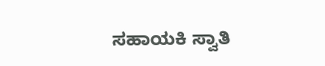ಸಹಾಯಕಿ ಸ್ವಾತಿ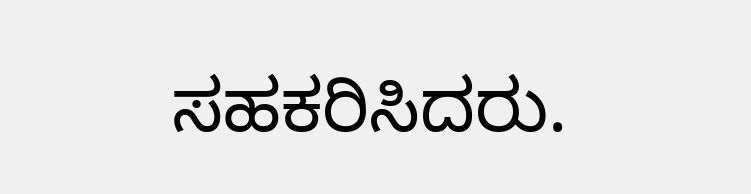ಸಹಕರಿಸಿದರು.